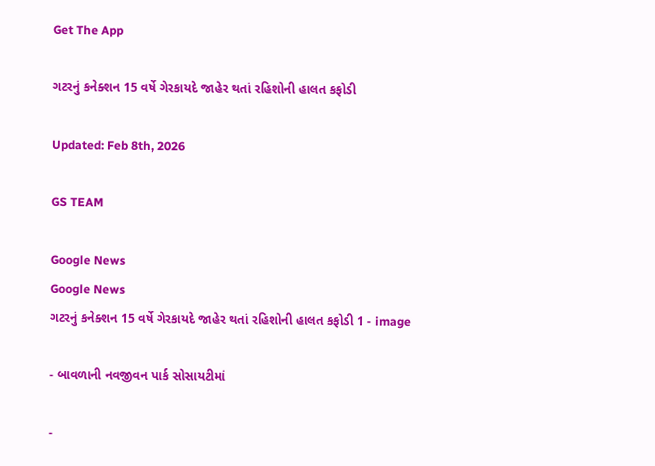Get The App

ગટરનું કનેક્શન 15 વર્ષે ગેરકાયદે જાહેર થતાં રહિશોની હાલત કફોડી

Updated: Feb 8th, 2026

GS TEAM

Google News
Google News
ગટરનું કનેક્શન 15 વર્ષે ગેરકાયદે જાહેર થતાં રહિશોની હાલત કફોડી 1 - image

- બાવળાની નવજીવન પાર્ક સોસાયટીમાં

-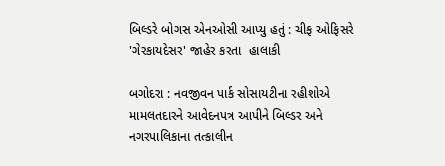બિલ્ડરે બોગસ એનઓસી આપ્યુ હતું : ચીફ ઓફિસરે 'ગેરકાયદેસર' જાહેર કરતા  હાલાકી

બગોદરા : નવજીવન પાર્ક સોસાયટીના રહીશોએ મામલતદારને આવેદનપત્ર આપીને બિલ્ડર અને નગરપાલિકાના તત્કાલીન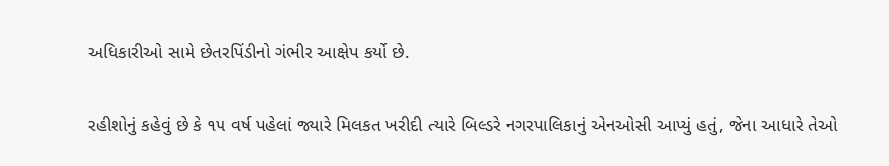અધિકારીઓ સામે છેતરપિંડીનો ગંભીર આક્ષેપ કર્યો છે.

રહીશોનું કહેવું છે કે ૧૫ વર્ષ પહેલાં જ્યારે મિલકત ખરીદી ત્યારે બિલ્ડરે નગરપાલિકાનું એનઓસી આપ્યું હતું, જેના આધારે તેઓ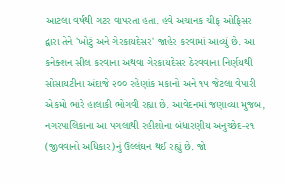આટલા વર્ષથી ગટર વાપરતા હતા. હવે અચાનક ચીફ ઓફિસર દ્વારા તેને 'ખોટું અને ગેરકાયદેસર' જાહેર કરવામાં આવ્યું છે. આ કનેક્શન સીલ કરવાના અથવા ગેરકાયદેસર ઠેરવવાના નિર્ણયથી સોસાયટીના અંદાજે ૨૦૦ રહેણાંક મકાનો અને ૧૫ જેટલા વેપારી એકમો ભારે હાલાકી ભોગવી રહ્યા છે. આવેદનમાં જણાવ્યા મુજબ, નગરપાલિકાના આ પગલાથી રહીશોના બંધારણીય અનુચ્છેદ-૨૧ (જીવવાનો અધિકાર)નું ઉલ્લંઘન થઈ રહ્યું છે. જો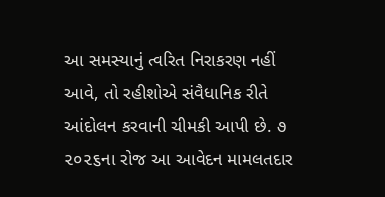આ સમસ્યાનું ત્વરિત નિરાકરણ નહીં આવે, તો રહીશોએ સંવૈધાનિક રીતે આંદોલન કરવાની ચીમકી આપી છે. ૭ ૨૦૨૬ના રોજ આ આવેદન મામલતદાર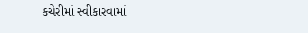કચેરીમાં સ્વીકારવામાં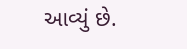આવ્યું છે.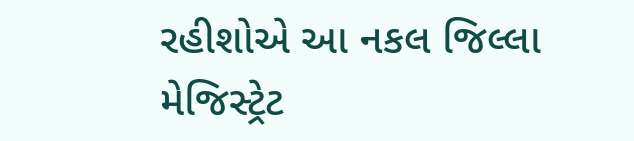રહીશોએ આ નકલ જિલ્લા મેજિસ્ટ્રેટ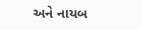અને નાયબ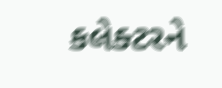કલેક્ટરને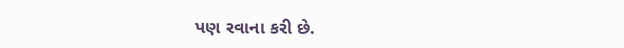પણ રવાના કરી છે.